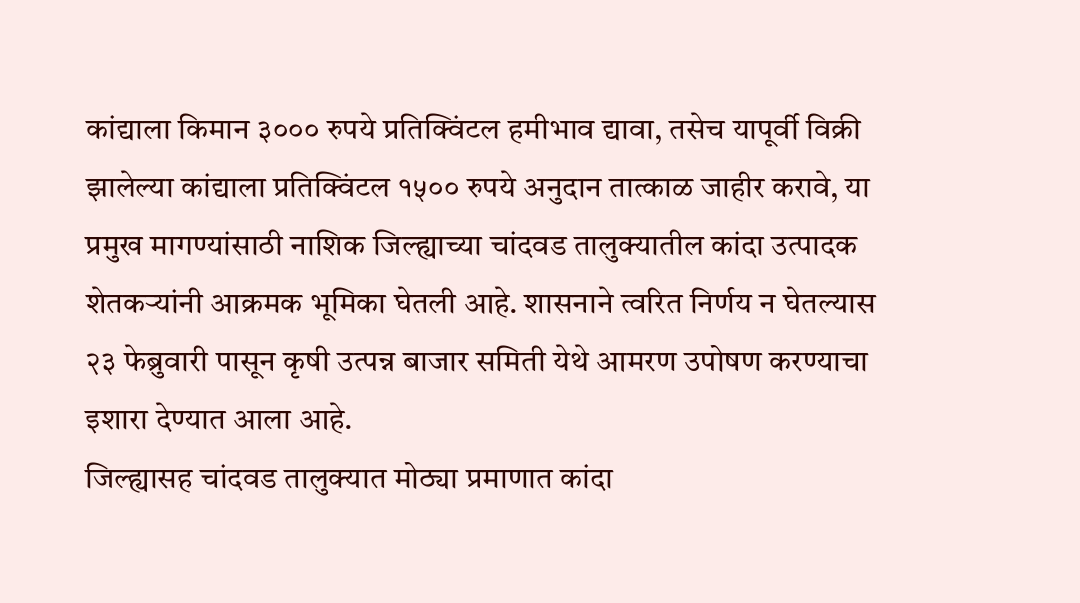कांद्याला किमान ३००० रुपये प्रतिक्विंटल हमीभाव द्यावा, तसेच यापूर्वी विक्री झालेल्या कांद्याला प्रतिक्विंटल १५०० रुपये अनुदान तात्काळ जाहीर करावे, या प्रमुख मागण्यांसाठी नाशिक जिल्ह्याच्या चांदवड तालुक्यातील कांदा उत्पादक शेतकऱ्यांनी आक्रमक भूमिका घेतली आहे. शासनाने त्वरित निर्णय न घेतल्यास २३ फेब्रुवारी पासून कृषी उत्पन्न बाजार समिती येथे आमरण उपोषण करण्याचा इशारा देण्यात आला आहे.
जिल्ह्यासह चांदवड तालुक्यात मोठ्या प्रमाणात कांदा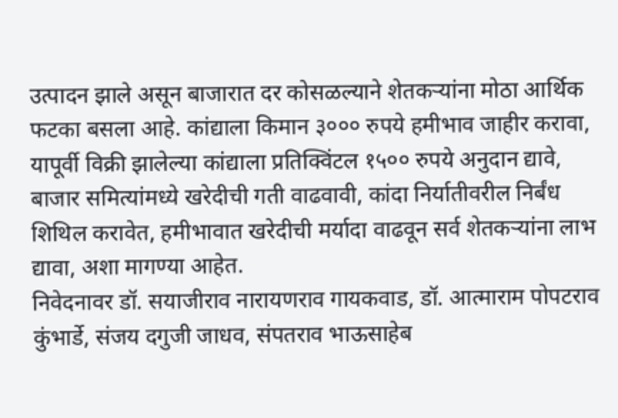उत्पादन झाले असून बाजारात दर कोसळल्याने शेतकऱ्यांना मोठा आर्थिक फटका बसला आहे. कांद्याला किमान ३००० रुपये हमीभाव जाहीर करावा, यापूर्वी विक्री झालेल्या कांद्याला प्रतिक्विंटल १५०० रुपये अनुदान द्यावे, बाजार समित्यांमध्ये खरेदीची गती वाढवावी, कांदा निर्यातीवरील निर्बंध शिथिल करावेत, हमीभावात खरेदीची मर्यादा वाढवून सर्व शेतकऱ्यांना लाभ द्यावा, अशा मागण्या आहेत.
निवेदनावर डॉ. सयाजीराव नारायणराव गायकवाड, डॉ. आत्माराम पोपटराव कुंभार्डे, संजय दगुजी जाधव, संपतराव भाऊसाहेब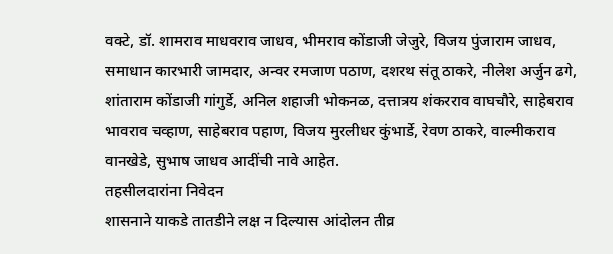वक्टे, डॉ. शामराव माधवराव जाधव, भीमराव कोंडाजी जेजुरे, विजय पुंजाराम जाधव, समाधान कारभारी जामदार, अन्वर रमजाण पठाण, दशरथ संतू ठाकरे, नीलेश अर्जुन ढगे, शांताराम कोंडाजी गांगुर्डे, अनिल शहाजी भोकनळ, दत्तात्रय शंकरराव वाघचौरे, साहेबराव भावराव चव्हाण, साहेबराव पहाण, विजय मुरलीधर कुंभार्डे, रेवण ठाकरे, वाल्मीकराव वानखेडे, सुभाष जाधव आदींची नावे आहेत.
तहसीलदारांना निवेदन
शासनाने याकडे तातडीने लक्ष न दिल्यास आंदोलन तीव्र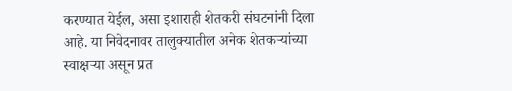करण्यात येईल, असा इशाराही शेतकरी संघटनांनी दिला आहे. या निवेदनावर तालुक्यातील अनेक शेतकऱ्यांच्या स्वाक्षऱ्या असून प्रत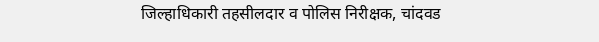जिल्हाधिकारी तहसीलदार व पोलिस निरीक्षक, चांदवड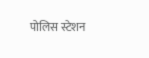पोलिस स्टेशन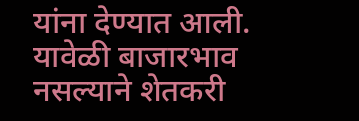यांना देण्यात आली. यावेळी बाजारभाव नसल्याने शेतकरी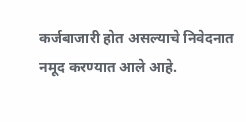कर्जबाजारी होत असल्याचे निवेदनात नमूद करण्यात आले आहे.